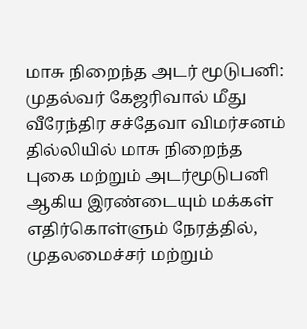மாசு நிறைந்த அடர் மூடுபனி: முதல்வர் கேஜரிவால் மீது வீரேந்திர சச்தேவா விமர்சனம்
தில்லியில் மாசு நிறைந்த புகை மற்றும் அடர்மூடுபனி ஆகிய இரண்டையும் மக்கள் எதிர்கொள்ளும் நேரத்தில், முதலமைச்சர் மற்றும்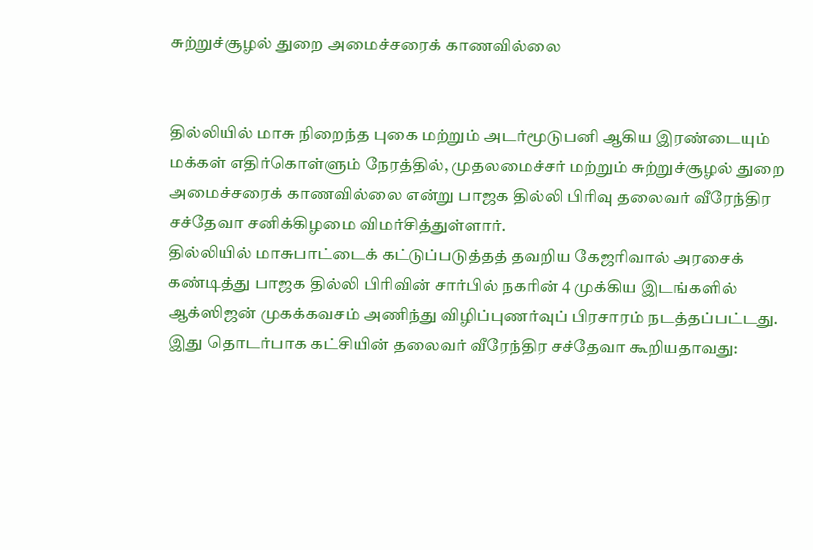சுற்றுச்சூழல் துறை அமைச்சரைக் காணவில்லை


தில்லியில் மாசு நிறைந்த புகை மற்றும் அடர்மூடுபனி ஆகிய இரண்டையும் மக்கள் எதிர்கொள்ளும் நேரத்தில், முதலமைச்சர் மற்றும் சுற்றுச்சூழல் துறை அமைச்சரைக் காணவில்லை என்று பாஜக தில்லி பிரிவு தலைவர் வீரேந்திர சச்தேவா சனிக்கிழமை விமர்சித்துள்ளார்.
தில்லியில் மாசுபாட்டைக் கட்டுப்படுத்தத் தவறிய கேஜரிவால் அரசைக் கண்டித்து பாஜக தில்லி பிரிவின் சார்பில் நகரின் 4 முக்கிய இடங்களில் ஆக்ஸிஜன் முகக்கவசம் அணிந்து விழிப்புணர்வுப் பிரசாரம் நடத்தப்பட்டது. இது தொடர்பாக கட்சியின் தலைவர் வீரேந்திர சச்தேவா கூறியதாவது: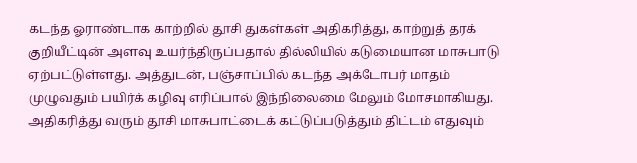கடந்த ஓராண்டாக காற்றில் தூசி துகள்கள் அதிகரித்து, காற்றுத் தரக் குறியீட்டின் அளவு உயர்ந்திருப்பதால் தில்லியில் கடுமையான மாசுபாடு ஏற்பட்டுள்ளது. அத்துடன், பஞ்சாப்பில் கடந்த அக்டோபர் மாதம் முழுவதும் பயிர்க் கழிவு எரிப்பால் இந்நிலைமை மேலும் மோசமாகியது. அதிகரித்து வரும் தூசி மாசுபாட்டைக் கட்டுப்படுத்தும் திட்டம் எதுவும்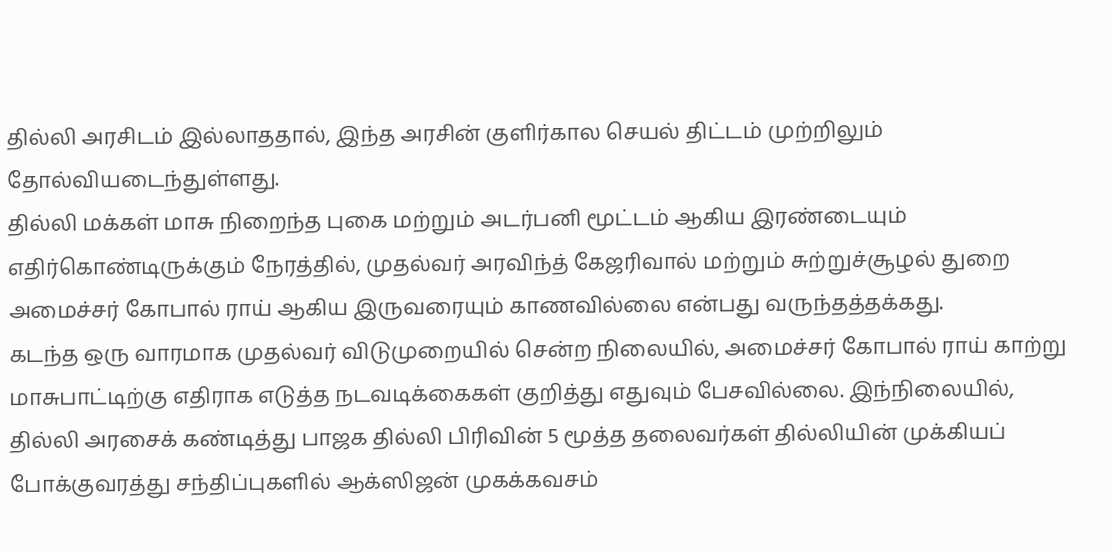தில்லி அரசிடம் இல்லாததால், இந்த அரசின் குளிர்கால செயல் திட்டம் முற்றிலும் தோல்வியடைந்துள்ளது.
தில்லி மக்கள் மாசு நிறைந்த புகை மற்றும் அடர்பனி மூட்டம் ஆகிய இரண்டையும் எதிர்கொண்டிருக்கும் நேரத்தில், முதல்வர் அரவிந்த் கேஜரிவால் மற்றும் சுற்றுச்சூழல் துறை அமைச்சர் கோபால் ராய் ஆகிய இருவரையும் காணவில்லை என்பது வருந்தத்தக்கது.
கடந்த ஒரு வாரமாக முதல்வர் விடுமுறையில் சென்ற நிலையில், அமைச்சர் கோபால் ராய் காற்று மாசுபாட்டிற்கு எதிராக எடுத்த நடவடிக்கைகள் குறித்து எதுவும் பேசவில்லை. இந்நிலையில், தில்லி அரசைக் கண்டித்து பாஜக தில்லி பிரிவின் 5 மூத்த தலைவர்கள் தில்லியின் முக்கியப் போக்குவரத்து சந்திப்புகளில் ஆக்ஸிஜன் முகக்கவசம்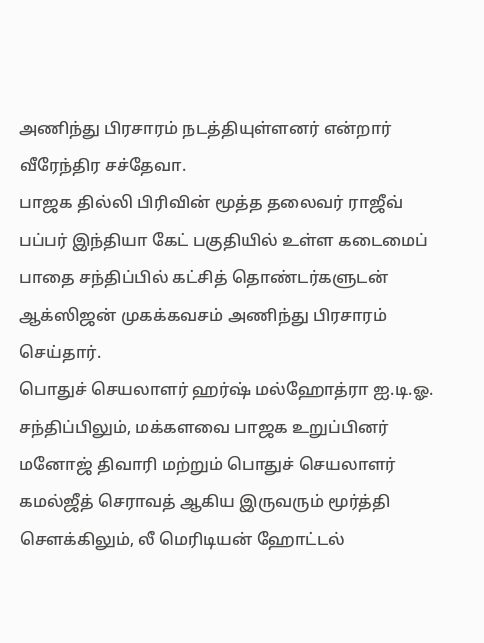அணிந்து பிரசாரம் நடத்தியுள்ளனர் என்றார் வீரேந்திர சச்தேவா.
பாஜக தில்லி பிரிவின் மூத்த தலைவர் ராஜீவ் பப்பர் இந்தியா கேட் பகுதியில் உள்ள கடைமைப் பாதை சந்திப்பில் கட்சித் தொண்டர்களுடன் ஆக்ஸிஜன் முகக்கவசம் அணிந்து பிரசாரம் செய்தார்.
பொதுச் செயலாளர் ஹர்ஷ் மல்ஹோத்ரா ஐ.டி.ஓ. சந்திப்பிலும், மக்களவை பாஜக உறுப்பினர் மனோஜ் திவாரி மற்றும் பொதுச் செயலாளர் கமல்ஜீத் செராவத் ஆகிய இருவரும் மூர்த்தி சௌக்கிலும், லீ மெரிடியன் ஹோட்டல்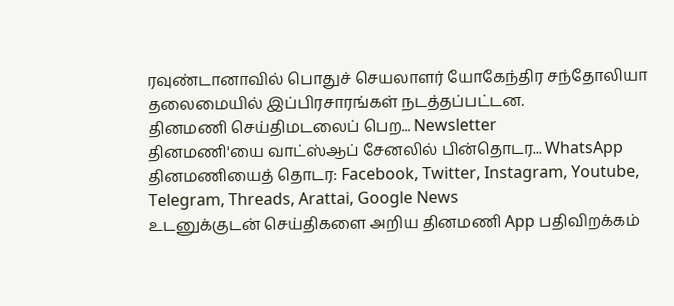ரவுண்டானாவில் பொதுச் செயலாளர் யோகேந்திர சந்தோலியா தலைமையில் இப்பிரசாரங்கள் நடத்தப்பட்டன.
தினமணி செய்திமடலைப் பெற... Newsletter
தினமணி'யை வாட்ஸ்ஆப் சேனலில் பின்தொடர... WhatsApp
தினமணியைத் தொடர: Facebook, Twitter, Instagram, Youtube, Telegram, Threads, Arattai, Google News
உடனுக்குடன் செய்திகளை அறிய தினமணி App பதிவிறக்கம்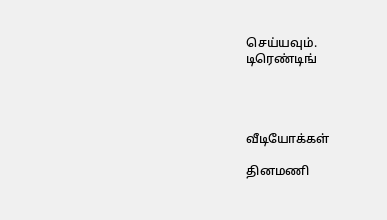செய்யவும்.
டிரெண்டிங்




வீடியோக்கள்

தினமணி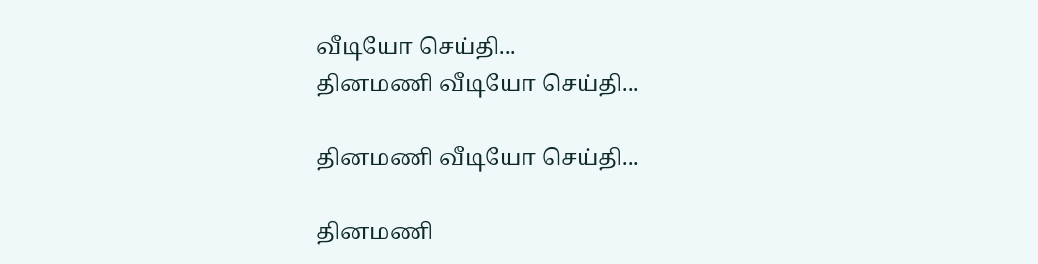வீடியோ செய்தி...
தினமணி வீடியோ செய்தி...

தினமணி வீடியோ செய்தி...

தினமணி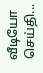வீடியோ செய்தி...